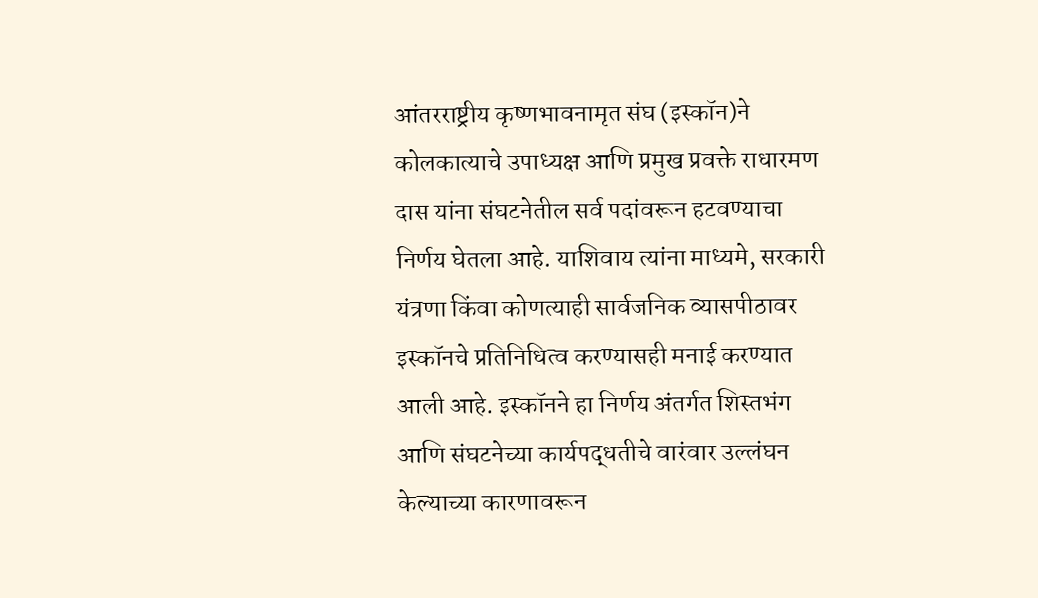आंतरराष्ट्रीय कृष्णभावनामृत संघ (इस्कॉन)ने कोलकात्याचे उपाध्यक्ष आणि प्रमुख प्रवक्ते राधारमण दास यांना संघटनेतील सर्व पदांवरून हटवण्याचा निर्णय घेतला आहे. याशिवाय त्यांना माध्यमे, सरकारी यंत्रणा किंवा कोणत्याही सार्वजनिक व्यासपीठावर इस्कॉनचे प्रतिनिधित्व करण्यासही मनाई करण्यात आली आहे. इस्कॉनने हा निर्णय अंतर्गत शिस्तभंग आणि संघटनेच्या कार्यपद्धतीचे वारंवार उल्लंघन केल्याच्या कारणावरून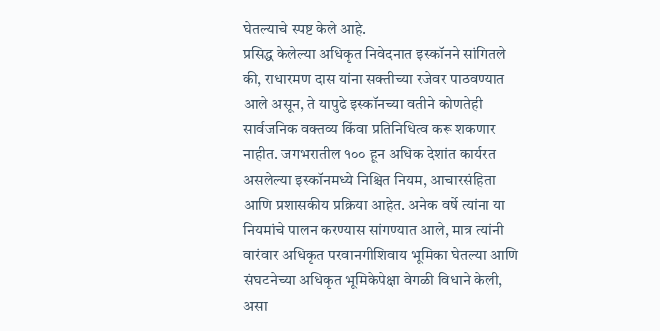घेतल्याचे स्पष्ट केले आहे.
प्रसिद्ध केलेल्या अधिकृत निवेदनात इस्कॉनने सांगितले की, राधारमण दास यांना सक्तीच्या रजेवर पाठवण्यात आले असून, ते यापुढे इस्कॉनच्या वतीने कोणतेही सार्वजनिक वक्तव्य किंवा प्रतिनिधित्व करू शकणार नाहीत. जगभरातील १०० हून अधिक देशांत कार्यरत असलेल्या इस्कॉनमध्ये निश्चित नियम, आचारसंहिता आणि प्रशासकीय प्रक्रिया आहेत. अनेक वर्षे त्यांना या नियमांचे पालन करण्यास सांगण्यात आले, मात्र त्यांनी वारंवार अधिकृत परवानगीशिवाय भूमिका घेतल्या आणि संघटनेच्या अधिकृत भूमिकेपेक्षा वेगळी विधाने केली, असा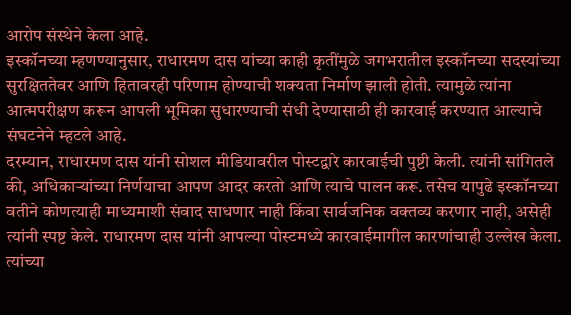आरोप संस्थेने केला आहे.
इस्कॉनच्या म्हणण्यानुसार, राधारमण दास यांच्या काही कृतींमुळे जगभरातील इस्कॉनच्या सदस्यांच्या सुरक्षिततेवर आणि हितावरही परिणाम होण्याची शक्यता निर्माण झाली होती. त्यामुळे त्यांना आत्मपरीक्षण करून आपली भूमिका सुधारण्याची संधी देण्यासाठी ही कारवाई करण्यात आल्याचे संघटनेने म्हटले आहे.
दरम्यान, राधारमण दास यांनी सोशल मीडियावरील पोस्टद्वारे कारवाईची पुष्टी केली. त्यांनी सांगितले की, अधिकाऱ्यांच्या निर्णयाचा आपण आदर करतो आणि त्याचे पालन करू. तसेच यापुढे इस्कॉनच्या वतीने कोणत्याही माध्यमाशी संवाद साधणार नाही किंवा सार्वजनिक वक्तव्य करणार नाही, असेही त्यांनी स्पष्ट केले. राधारमण दास यांनी आपल्या पोस्टमध्ये कारवाईमागील कारणांचाही उल्लेख केला. त्यांच्या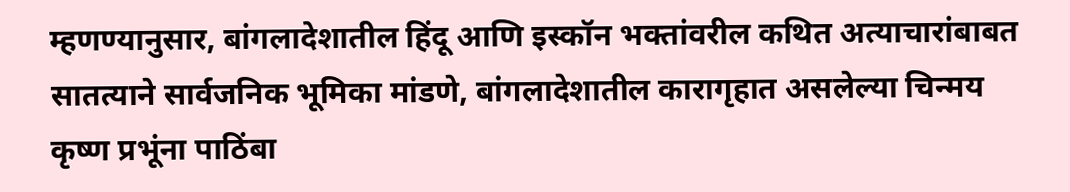म्हणण्यानुसार, बांगलादेशातील हिंदू आणि इस्कॉन भक्तांवरील कथित अत्याचारांबाबत सातत्याने सार्वजनिक भूमिका मांडणे, बांगलादेशातील कारागृहात असलेल्या चिन्मय कृष्ण प्रभूंना पाठिंबा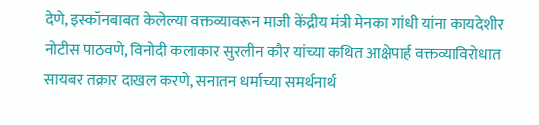देणे, इस्कॉनबाबत केलेल्या वक्तव्यावरून माजी केंद्रीय मंत्री मेनका गांधी यांना कायदेशीर नोटीस पाठवणे, विनोदी कलाकार सुरलीन कौर यांच्या कथित आक्षेपार्ह वक्तव्याविरोधात सायबर तक्रार दाखल करणे, सनातन धर्माच्या समर्थनार्थ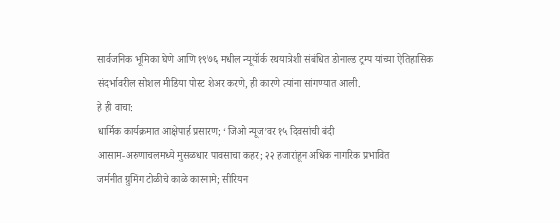सार्वजनिक भूमिका घेणे आणि १९७६ मधील न्यूयॉर्क रथयात्रेशी संबंधित डोनाल्ड ट्रम्प यांच्या ऐतिहासिक संदर्भावरील सोशल मीडिया पोस्ट शेअर करणे, ही कारणे त्यांना सांगण्यात आली.
हे ही वाचा:
धार्मिक कार्यक्रमात आक्षेपार्ह प्रसारण; ‘जिओ न्यूज’वर १५ दिवसांची बंदी
आसाम-अरुणाचलमध्ये मुसळधार पावसाचा कहर; २२ हजारांहून अधिक नागरिक प्रभावित
जर्मनीत ग्रुमिंग टोळीचे काळे कारनामे; सीरियन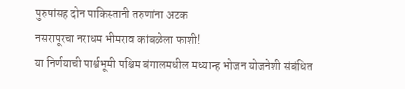पुरुषांसह दोन पाकिस्तानी तरुणांना अटक
नसरापूरचा नराधम भीमराव कांबळेला फाशी!
या निर्णयाची पार्श्वभूमी पश्चिम बंगालमधील मध्यान्ह भोजन योजनेशी संबंधित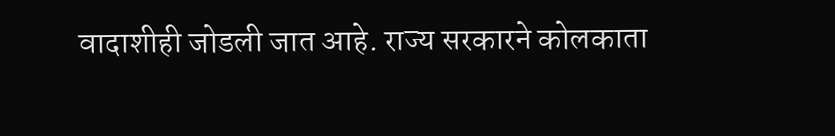वादाशीही जोडली जात आहे. राज्य सरकारने कोलकाता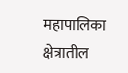महापालिका क्षेत्रातील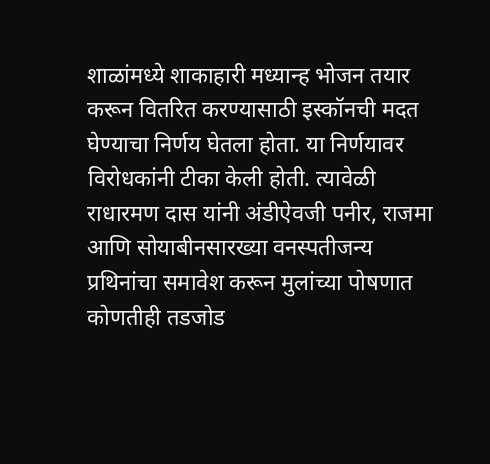शाळांमध्ये शाकाहारी मध्यान्ह भोजन तयार करून वितरित करण्यासाठी इस्कॉनची मदत घेण्याचा निर्णय घेतला होता. या निर्णयावर विरोधकांनी टीका केली होती. त्यावेळी राधारमण दास यांनी अंडीऐवजी पनीर, राजमा आणि सोयाबीनसारख्या वनस्पतीजन्य प्रथिनांचा समावेश करून मुलांच्या पोषणात कोणतीही तडजोड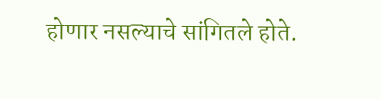होणार नसल्याचे सांगितले होते.